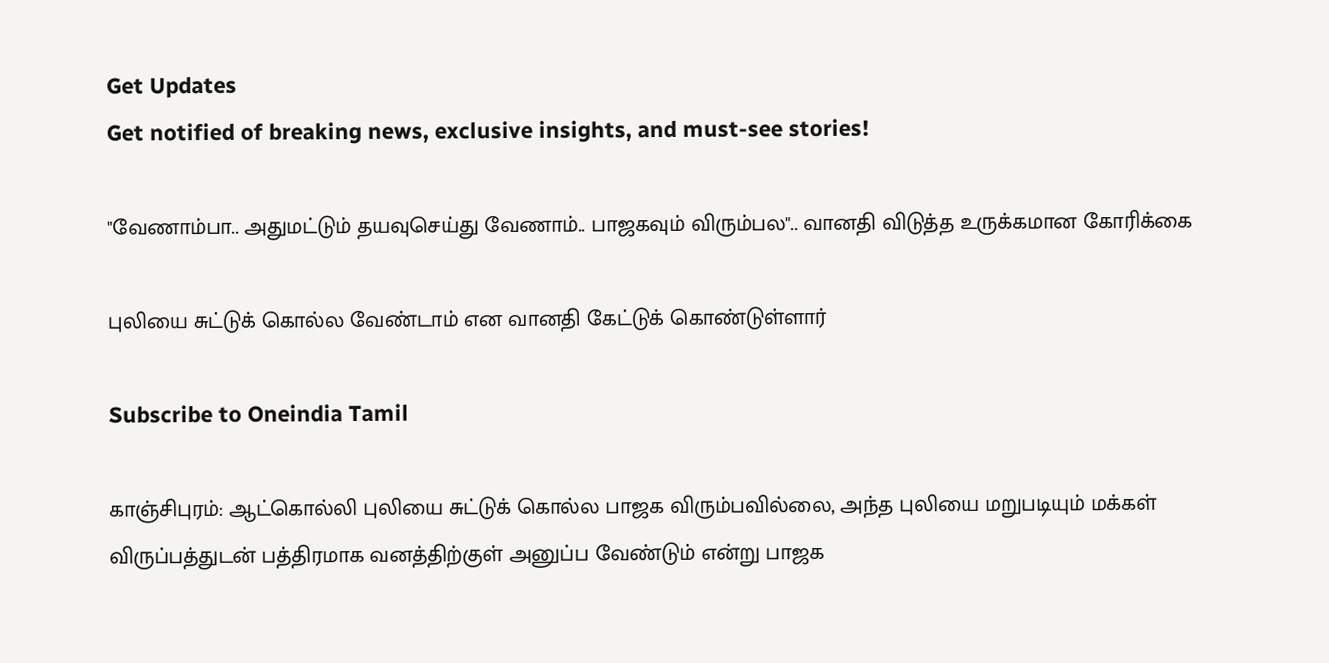Get Updates
Get notified of breaking news, exclusive insights, and must-see stories!

"வேணாம்பா.. அதுமட்டும் தயவுசெய்து வேணாம்.. பாஜகவும் விரும்பல".. வானதி விடுத்த உருக்கமான கோரிக்கை

புலியை சுட்டுக் கொல்ல வேண்டாம் என வானதி கேட்டுக் கொண்டுள்ளார்

Subscribe to Oneindia Tamil

காஞ்சிபுரம்: ஆட்கொல்லி புலியை சுட்டுக் கொல்ல பாஜக விரும்பவில்லை, அந்த புலியை மறுபடியும் மக்கள் விருப்பத்துடன் பத்திரமாக வனத்திற்குள் அனுப்ப வேண்டும் என்று பாஜக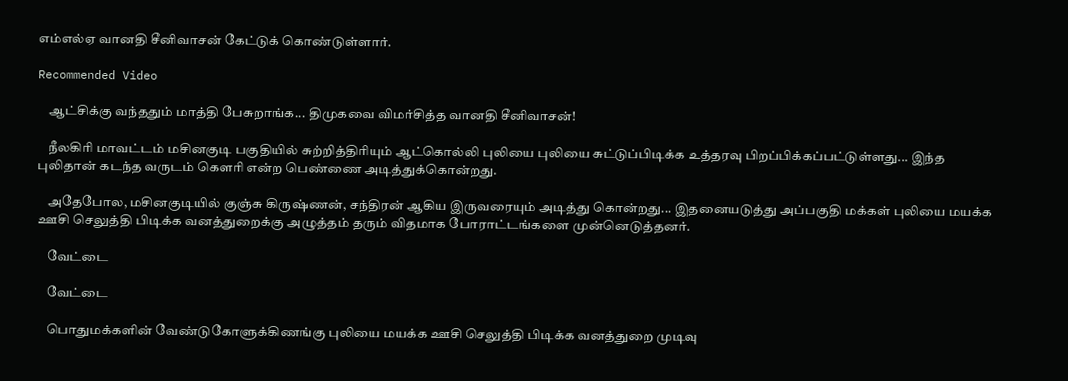எம்எல்ஏ வானதி சீனிவாசன் கேட்டுக் கொண்டுள்ளார்.

Recommended Video

    ஆட்சிக்கு வந்ததும் மாத்தி பேசுறாங்க... திமுகவை விமர்சித்த வானதி சீனிவாசன்!

    நீலகிரி மாவட்டம் மசினகுடி பகுதியில் சுற்றித்திரியும் ஆட்கொல்லி புலியை புலியை சுட்டுப்பிடிக்க உத்தரவு பிறப்பிக்கப்பட்டுள்ளது... இந்த புலிதான் கடந்த வருடம் கெளரி என்ற பெண்ணை அடித்துக்கொன்றது.

    அதேபோல, மசினகுடியில் குஞ்சு கிருஷ்ணன், சந்திரன் ஆகிய இருவரையும் அடித்து கொன்றது... இதனையடுத்து அப்பகுதி மக்கள் புலியை மயக்க ஊசி செலுத்தி பிடிக்க வனத்துறைக்கு அழுத்தம் தரும் விதமாக போராட்டங்களை முன்னெடுத்தனர்.

    வேட்டை

    வேட்டை

    பொதுமக்களின் வேண்டுகோளுக்கிணங்கு புலியை மயக்க ஊசி செலுத்தி பிடிக்க வனத்துறை முடிவு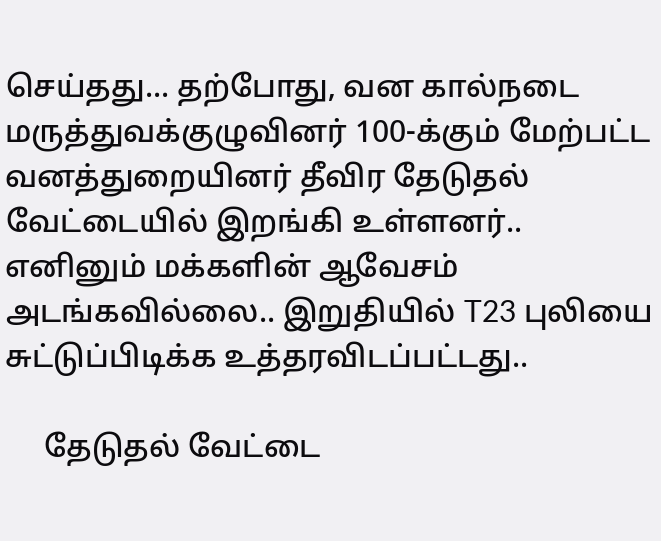செய்தது... தற்போது, வன கால்நடை மருத்துவக்குழுவினர் 100-க்கும் மேற்பட்ட வனத்துறையினர் தீவிர தேடுதல் வேட்டையில் இறங்கி உள்ளனர்.. எனினும் மக்களின் ஆவேசம் அடங்கவில்லை.. இறுதியில் T23 புலியை சுட்டுப்பிடிக்க உத்தரவிடப்பட்டது..

     தேடுதல் வேட்டை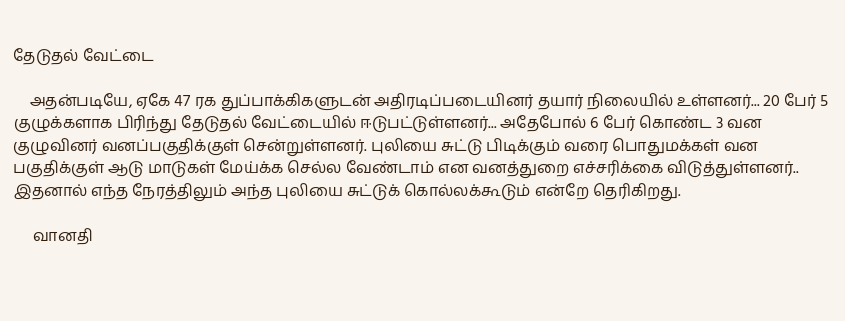தேடுதல் வேட்டை

    அதன்படியே, ஏகே 47 ரக துப்பாக்கிகளுடன் அதிரடிப்படையினர் தயார் நிலையில் உள்ளனர்... 20 பேர் 5 குழுக்களாக பிரிந்து தேடுதல் வேட்டையில் ஈடுபட்டுள்ளனர்... அதேபோல் 6 பேர் கொண்ட 3 வன குழுவினர் வனப்பகுதிக்குள் சென்றுள்ளனர். புலியை சுட்டு பிடிக்கும் வரை பொதுமக்கள் வன பகுதிக்குள் ஆடு மாடுகள் மேய்க்க செல்ல வேண்டாம் என வனத்துறை எச்சரிக்கை விடுத்துள்ளனர்.. இதனால் எந்த நேரத்திலும் அந்த புலியை சுட்டுக் கொல்லக்கூடும் என்றே தெரிகிறது.

     வானதி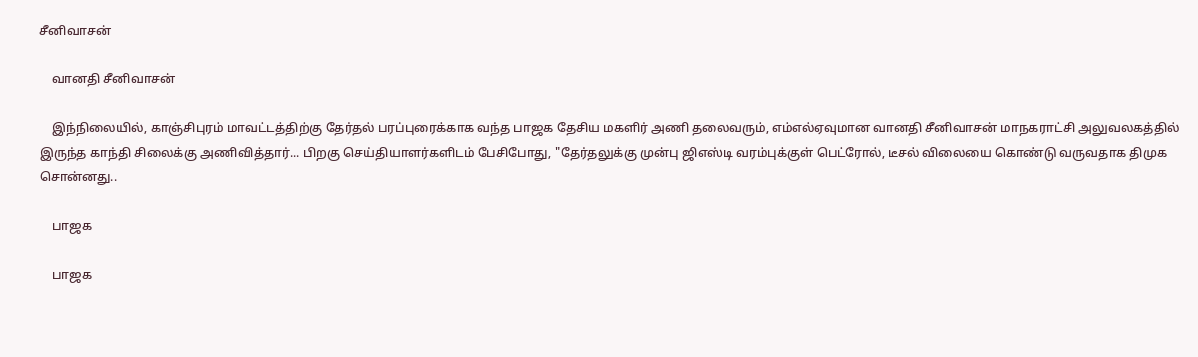சீனிவாசன்

    வானதி சீனிவாசன்

    இந்நிலையில், காஞ்சிபுரம் மாவட்டத்திற்கு தேர்தல் பரப்புரைக்காக வந்த பாஜக தேசிய மகளிர் அணி தலைவரும், எம்எல்ஏவுமான வானதி சீனிவாசன் மாநகராட்சி அலுவலகத்தில் இருந்த காந்தி சிலைக்கு அணிவித்தார்... பிறகு செய்தியாளர்களிடம் பேசிபோது, "தேர்தலுக்கு முன்பு ஜிஎஸ்டி வரம்புக்குள் பெட்ரோல், டீசல் விலையை கொண்டு வருவதாக திமுக சொன்னது..

    பாஜக

    பாஜக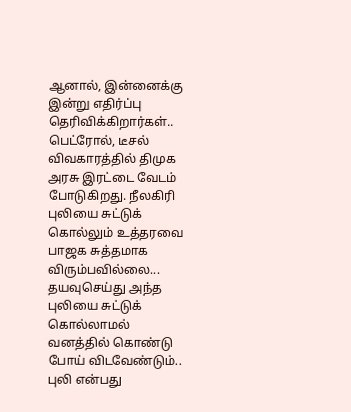ஆனால், இன்னைக்கு இன்று எதிர்ப்பு தெரிவிக்கிறார்கள்.. பெட்ரோல், டீசல் விவகாரத்தில் திமுக அரசு இரட்டை வேடம் போடுகிறது. நீலகிரி புலியை சுட்டுக் கொல்லும் உத்தரவை பாஜக சுத்தமாக விரும்பவில்லை... தயவுசெய்து அந்த புலியை சுட்டுக் கொல்லாமல் வனத்தில் கொண்டு போய் விடவேண்டும்.. புலி என்பது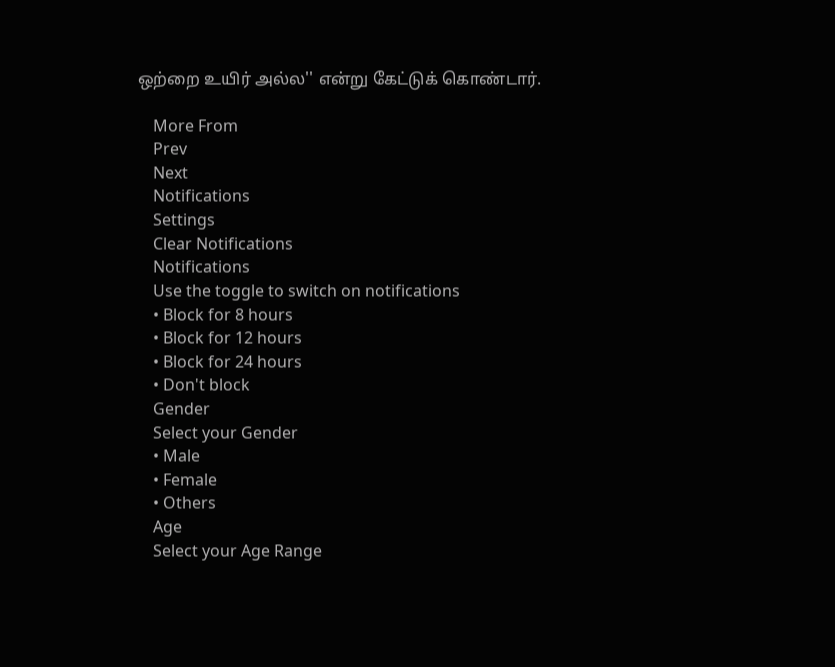ஒற்றை உயிர் அல்ல'' என்று கேட்டுக் கொண்டார்.

    More From
    Prev
    Next
    Notifications
    Settings
    Clear Notifications
    Notifications
    Use the toggle to switch on notifications
    • Block for 8 hours
    • Block for 12 hours
    • Block for 24 hours
    • Don't block
    Gender
    Select your Gender
    • Male
    • Female
    • Others
    Age
    Select your Age Range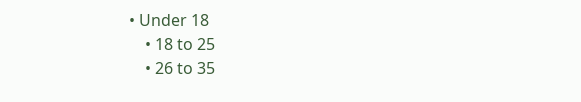• Under 18
    • 18 to 25
    • 26 to 35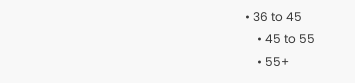• 36 to 45
    • 45 to 55
    • 55+